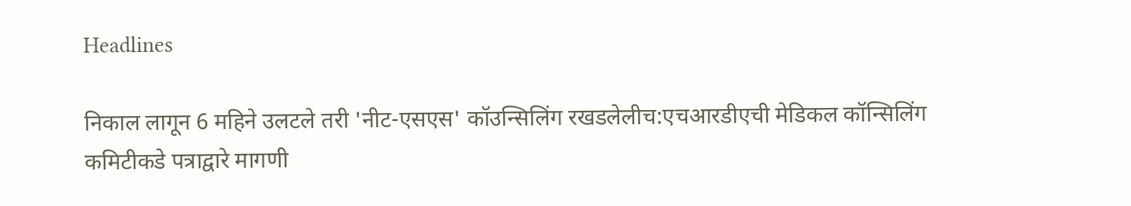Headlines

निकाल लागून 6 महिने उलटले तरी 'नीट-एसएस' कॉउन्सिलिंग रखडलेलीच:एचआरडीएची मेडिकल कॉन्सिलिंग कमिटीकडे पत्राद्वारे मागणी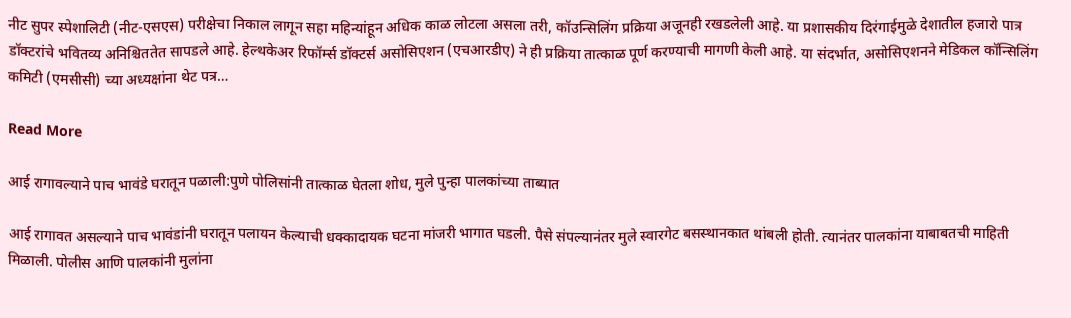नीट सुपर स्पेशालिटी (नीट-एसएस) परीक्षेचा निकाल लागून सहा महिन्यांहून अधिक काळ लोटला असला तरी, कॉउन्सिलिंग प्रक्रिया अजूनही रखडलेली आहे. या प्रशासकीय दिरंगाईमुळे देशातील हजारो पात्र डॉक्टरांचे भवितव्य अनिश्चिततेत सापडले आहे. हेल्थकेअर रिफॉर्म्स डॉक्टर्स असोसिएशन (एचआरडीए) ने ही प्रक्रिया तात्काळ पूर्ण करण्याची मागणी केली आहे. या संदर्भात, असोसिएशनने मेडिकल कॉन्सिलिंग कमिटी (एमसीसी) च्या अध्यक्षांना थेट पत्र…

Read More

आई रागावल्याने पाच भावंडे घरातून पळाली:पुणे पोलिसांनी तात्काळ घेतला शोध, मुले पुन्हा पालकांच्या ताब्यात

आई रागावत असल्याने पाच भावंडांनी घरातून पलायन केल्याची धक्कादायक घटना मांजरी भागात घडली. पैसे संपल्यानंतर मुले स्वारगेट बसस्थानकात थांबली होती. त्यानंतर पालकांना याबाबतची माहिती मिळाली. पोलीस आणि पालकांनी मुलांना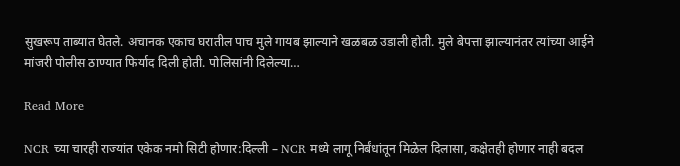सुखरूप ताब्यात घेतले. अचानक एकाच घरातील पाच मुले गायब झाल्याने खळबळ उडाली होती. मुले बेपत्ता झाल्यानंतर त्यांच्या आईने मांजरी पोलीस ठाण्यात फिर्याद दिली होती. पोलिसांनी दिलेल्या…

Read More

NCR च्या चारही राज्यांत एकेक नमो सिटी होणार:दिल्ली – NCR मध्ये लागू निर्बंधांतून मिळेल दिलासा, कक्षेतही होणार नाही बदल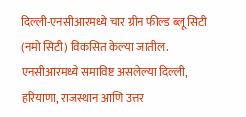दिल्ली-एनसीआरमध्ये चार ग्रीन फील्ड ब्लू सिटी (नमो सिटी) विकसित केल्या जातील. एनसीआरमध्ये समाविष्ट असलेल्या दिल्ली, हरियाणा, राजस्थान आणि उत्तर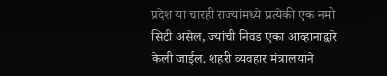प्रदेश या चारही राज्यांमध्ये प्रत्येकी एक नमो सिटी असेल, ज्यांची निवड एका आव्हानाद्वारे केली जाईल. शहरी व्यवहार मंत्रालयाने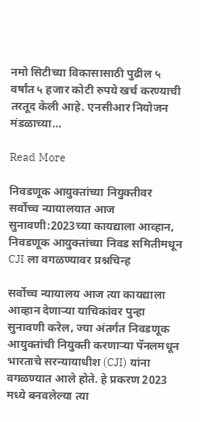नमो सिटीच्या विकासासाठी पुढील ५ वर्षांत ५ हजार कोटी रुपये खर्च करण्याची तरतूद केली आहे. एनसीआर नियोजन मंडळाच्या…

Read More

निवडणूक आयुक्तांच्या नियुक्तीवर सर्वोच्च न्यायालयात आज सुनावणी:2023च्या कायद्याला आव्हान, निवडणूक आयुक्तांच्या निवड समितीमधून CJI ला वगळण्यावर प्रश्नचिन्ह

सर्वोच्च न्यायालय आज त्या कायद्याला आव्हान देणाऱ्या याचिकांवर पुन्हा सुनावणी करेल, ज्या अंतर्गत निवडणूक आयुक्तांची नियुक्ती करणाऱ्या पॅनलमधून भारताचे सरन्यायाधीश (CJI) यांना वगळण्यात आले होते. हे प्रकरण 2023 मध्ये बनवलेल्या त्या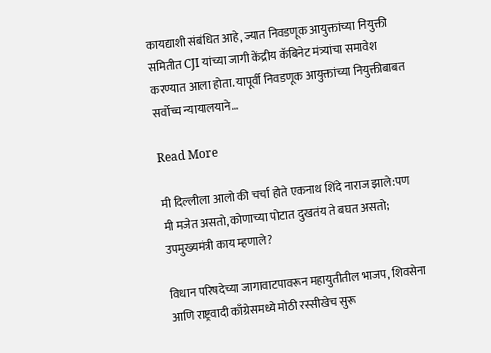कायद्याशी संबंधित आहे, ज्यात निवडणूक आयुक्तांच्या नियुक्ती समितीत CJI यांच्या जागी केंद्रीय कॅबिनेट मंत्र्यांचा समावेश करण्यात आला होता. यापूर्वी निवडणूक आयुक्तांच्या नियुक्तीबाबत सर्वोच्च न्यायालयाने…

Read More

मी दिल्लीला आलो की चर्चा होते एकनाथ शिंदे नाराज झाले:पण मी मजेत असतो, कोणाच्या पोटात दुखतंय ते बघत असतो; उपमुख्यमंत्री काय म्हणाले?

विधान परिषदेच्या जागावाटपावरून महायुतीतील भाजप, शिवसेना आणि राष्ट्रवादी काँग्रेसमध्ये मोठी रस्सीखेच सुरू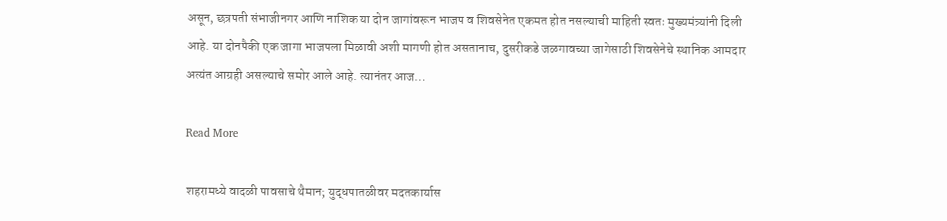असून, छत्रपती संभाजीनगर आणि नाशिक या दोन जागांवरून भाजप व शिवसेनेत एकमत होत नसल्याची माहिती स्वतः मुख्यमंत्र्यांनी दिली आहे. या दोनपैकी एक जागा भाजपला मिळावी अशी मागणी होत असतानाच, दुसरीकडे जळगावच्या जागेसाठी शिवसेनेचे स्थानिक आमदार अत्यंत आग्रही असल्याचे समोर आले आहे. त्यानंतर आज…

Read More

शहरामध्ये वादळी पावसाचे थैमान; युद्धपातळीवर मदतकार्यास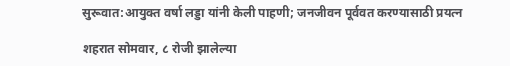सुरूवात:आयुक्त वर्षा लड्डा यांनी केली पाहणी; जनजीवन पूर्ववत करण्यासाठी प्रयत्न

शहरात सोमवार, ८ रोजी झालेल्या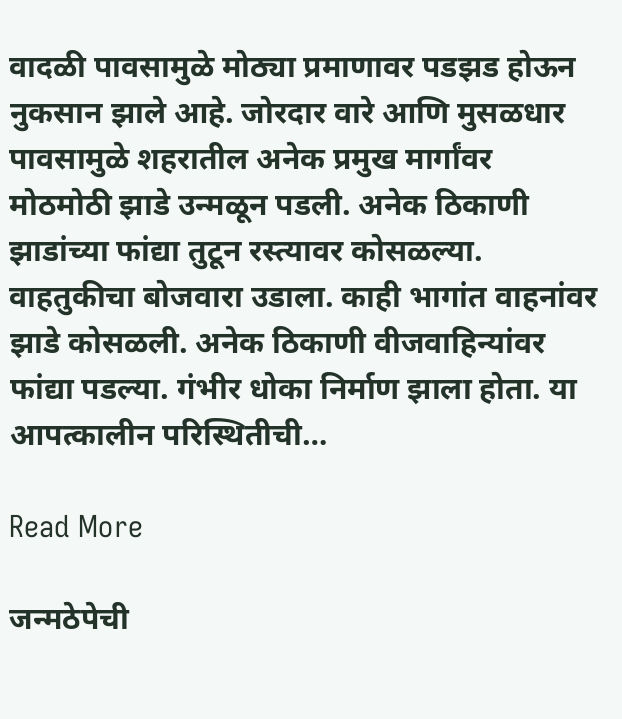वादळी पावसामुळे मोठ्या प्रमाणावर पडझड होऊन नुकसान झाले आहे. जोरदार वारे आणि मुसळधार पावसामुळे शहरातील अनेक प्रमुख मार्गांवर मोठमोठी झाडे उन्मळून पडली. अनेक ठिकाणी झाडांच्या फांद्या तुटून रस्त्यावर कोसळल्या. वाहतुकीचा बोजवारा उडाला. काही भागांत वाहनांवर झाडे कोसळली. अनेक ठिकाणी वीजवाहिन्यांवर फांद्या पडल्या. गंभीर धोका निर्माण झाला होता. या आपत्कालीन परिस्थितीची…

Read More

जन्मठेपेची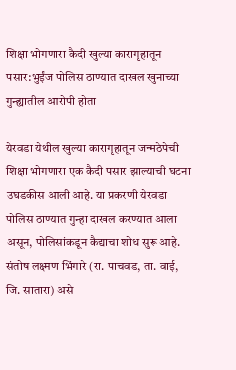शिक्षा भोगणारा कैदी खुल्या कारागृहातून पसार:भुईंज पोलिस ठाण्यात दाखल खुनाच्या गुन्ह्यातील आरोपी होता

येरवडा येथील खुल्या कारागृहातून जन्मठेपेची शिक्षा भोगणारा एक कैदी पसार झाल्याची घटना उघडकीस आली आहे. या प्रकरणी येरवडा पोलिस ठाण्यात गुन्हा दाखल करण्यात आला असून, पोलिसांकडून कैद्याचा शोध सुरू आहे. संतोष लक्ष्मण भिंगारे (रा. पाचवड, ता. वाई, जि. सातारा) असे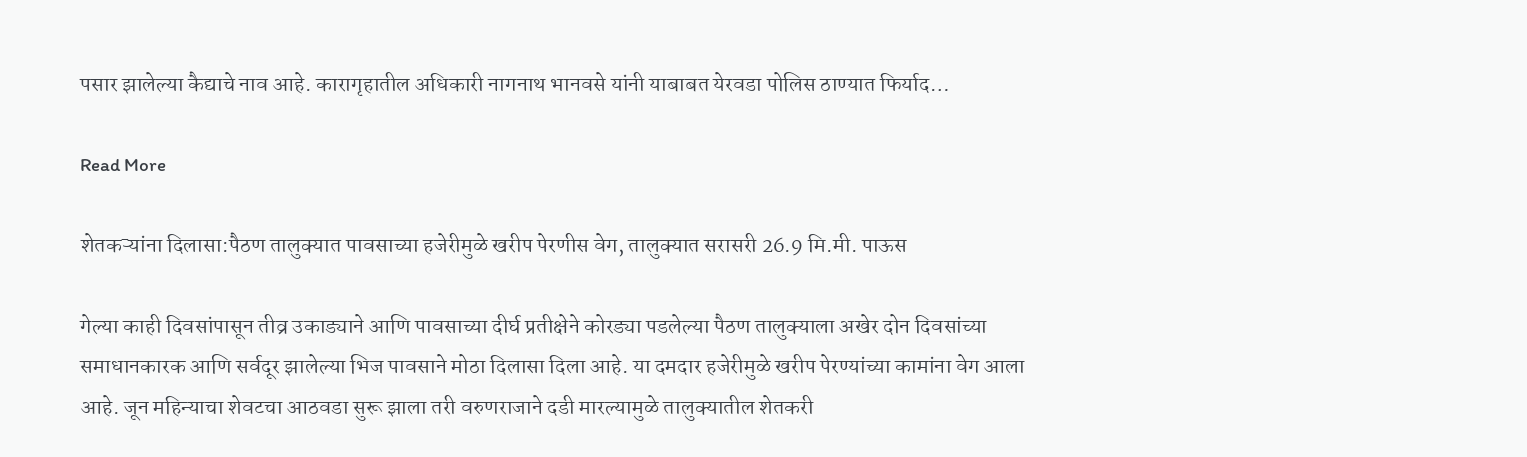पसार झालेल्या कैद्याचे नाव आहे. कारागृहातील अधिकारी नागनाथ भानवसे यांनी याबाबत येरवडा पोलिस ठाण्यात फिर्याद…

Read More

शेतकऱ्यांना दिलासा:पैठण तालुक्यात पावसाच्या हजेरीमुळे खरीप पेरणीस वेग, तालुक्यात सरासरी 26.9 मि.मी. पाऊस

गेल्या काही दिवसांपासून तीव्र उकाड्याने आणि पावसाच्या दीर्घ प्रतीक्षेने कोरड्या पडलेल्या पैठण तालुक्याला अखेर दोन दिवसांच्या समाधानकारक आणि सर्वदूर झालेल्या भिज पावसाने मोठा दिलासा दिला आहे. या दमदार हजेरीमुळे खरीप पेरण्यांच्या कामांना वेग आला आहे. जून महिन्याचा शेवटचा आठवडा सुरू झाला तरी वरुणराजाने दडी मारल्यामुळे तालुक्यातील शेतकरी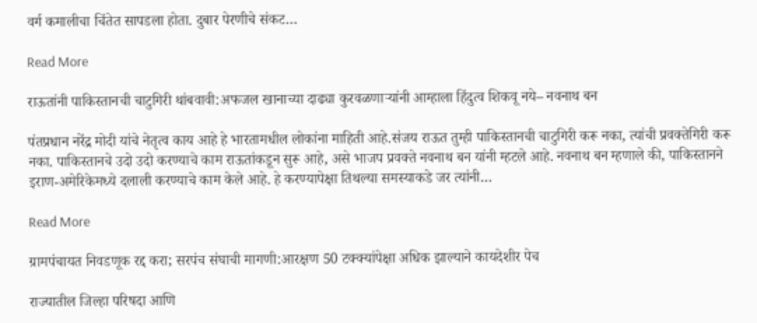वर्ग कमालीचा चिंतेत सापडला होता. दुबार पेरणीचे संकट…

Read More

राऊतांनी पाकिस्तानची चाटुगिरी थांबवावी:अफजल खानाच्या दाढ्या कुरवळणाऱ्यांनी आम्हाला हिंदुत्व शिकवू नये– नवनाथ बन

पंतप्रधान नरेंद्र मोदी यांचे नेतृत्व काय आहे हे भारतामधील लोकांना माहिती आहे.संजय राऊत तुम्ही पाकिस्तानची चाटुगिरी करू नका, त्यांची प्रवक्तेगिरी करू नका. पाकिस्तानचे उदो उदो करण्याचे काम राऊतांकडून सुरू आहे, असे भाजप प्रवक्ते नवनाथ बन यांनी म्हटले आहे. नवनाथ बन म्हणाले की, पाकिस्तानने इराण-अमेरिकेमध्ये दलाली करण्याचे काम केले आहे. हे करण्यापेक्षा तिथल्या समस्याकडे जर त्यांनी…

Read More

ग्रामपंचायत निवडणूक रद्द करा; सरपंच संघाची मागणी:आरक्षण 50 टक्क्यांपेक्षा अधिक झाल्याने कायदेशीर पेच

राज्यातील जिल्हा परिषदा आणि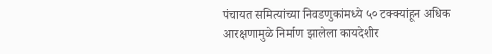पंचायत समित्यांच्या निवडणुकांमध्ये ५० टक्क्यांहून अधिक आरक्षणामुळे निर्माण झालेला कायदेशीर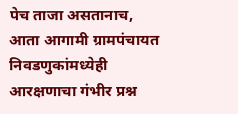पेच ताजा असतानाच, आता आगामी ग्रामपंचायत निवडणुकांमध्येही आरक्षणाचा गंभीर प्रश्न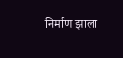निर्माण झाला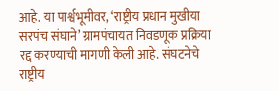आहे. या पार्श्वभूमीवर, ‘राष्ट्रीय प्रधान मुखीया सरपंच संघाने’ ग्रामपंचायत निवडणूक प्रक्रिया रद्द करण्याची मागणी केली आहे. संघटनेचे राष्ट्रीय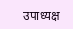उपाध्यक्ष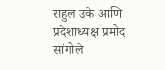राहुल उके आणि प्रदेशाध्यक्ष प्रमोद सांगोले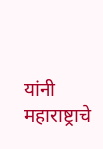यांनी महाराष्ट्राचे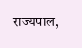राज्यपाल,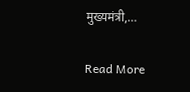मुख्यमंत्री,…

Read More